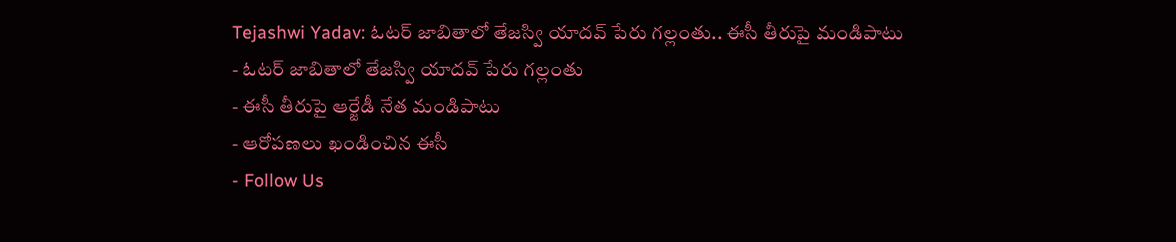Tejashwi Yadav: ఓటర్ జాబితాలో తేజస్వి యాదవ్ పేరు గల్లంతు.. ఈసీ తీరుపై మండిపాటు
- ఓటర్ జాబితాలో తేజస్వి యాదవ్ పేరు గల్లంతు
- ఈసీ తీరుపై ఆర్జేడీ నేత మండిపాటు
- ఆరోపణలు ఖండించిన ఈసీ
- Follow Us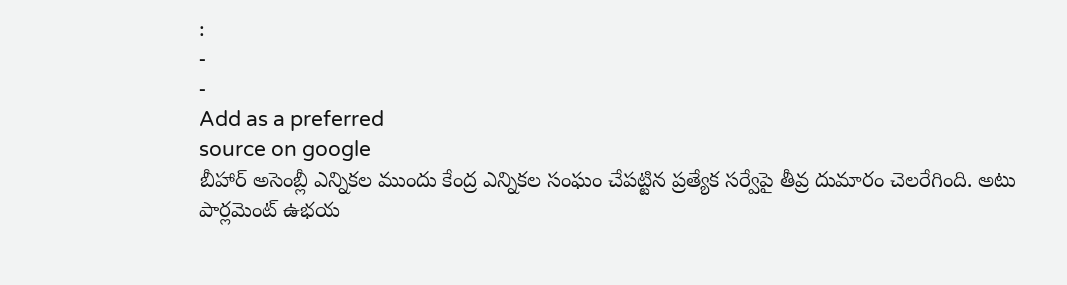:
-
-
Add as a preferred
source on google
బీహార్ అసెంబ్లీ ఎన్నికల ముందు కేంద్ర ఎన్నికల సంఘం చేపట్టిన ప్రత్యేక సర్వేపై తీవ్ర దుమారం చెలరేగింది. అటు పార్లమెంట్ ఉభయ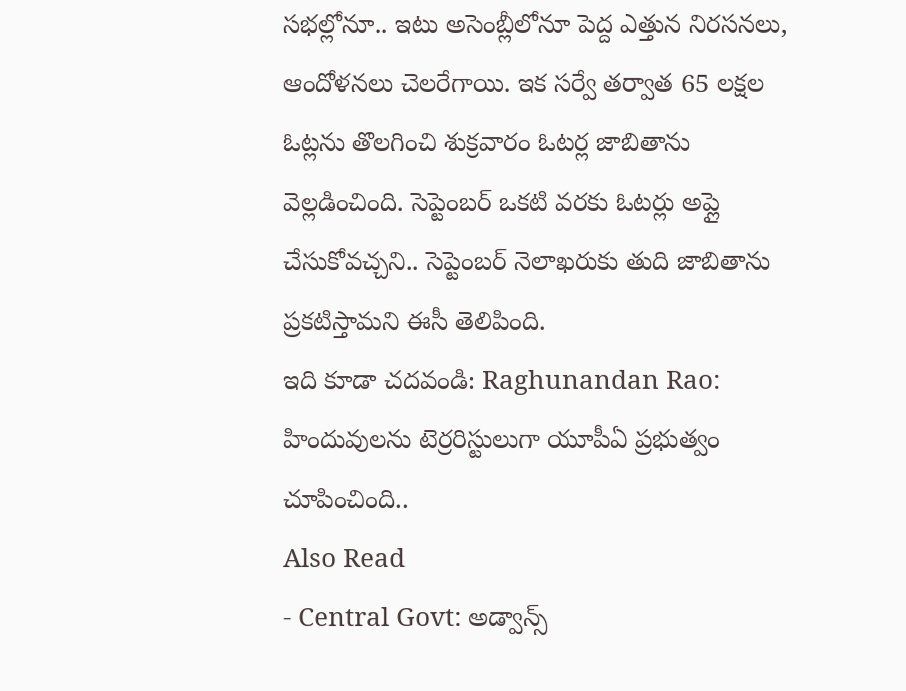సభల్లోనూ.. ఇటు అసెంబ్లీలోనూ పెద్ద ఎత్తున నిరసనలు, ఆందోళనలు చెలరేగాయి. ఇక సర్వే తర్వాత 65 లక్షల ఓట్లను తొలగించి శుక్రవారం ఓటర్ల జాబితాను వెల్లడించింది. సెప్టెంబర్ ఒకటి వరకు ఓటర్లు అప్లై చేసుకోవచ్చని.. సెప్టెంబర్ నెలాఖరుకు తుది జాబితాను ప్రకటిస్తామని ఈసీ తెలిపింది.
ఇది కూడా చదవండి: Raghunandan Rao: హిందువులను టెర్రరిస్టులుగా యూపీఏ ప్రభుత్వం చూపించింది..
Also Read
- Central Govt: అడ్వాన్స్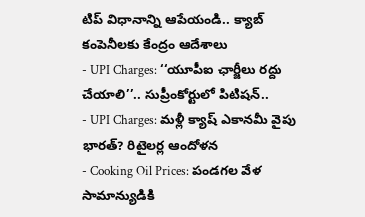టిప్ విధానాన్ని ఆపేయండి.. క్యాబ్ కంపెనీలకు కేంద్రం ఆదేశాలు
- UPI Charges: ‘‘యూపీఐ ఛార్జీలు రద్దు చేయాలి’’.. సుప్రీంకోర్టులో పిటిషన్..
- UPI Charges: మళ్లీ క్యాష్ ఎకానమీ వైపు భారత్? రిటైలర్ల ఆందోళన
- Cooking Oil Prices: పండగల వేళ సామాన్యుడికి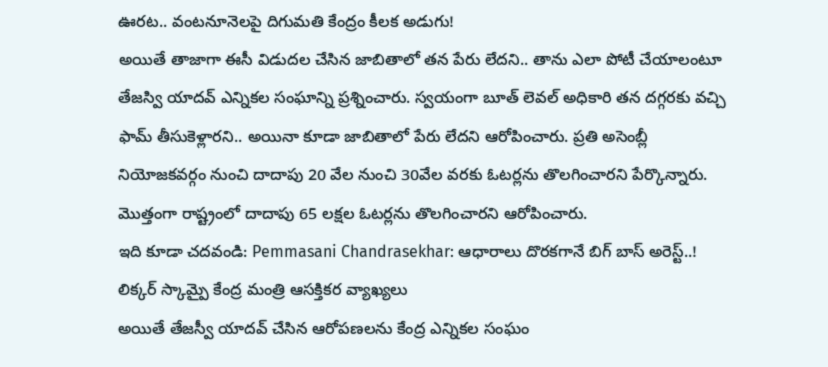ఊరట.. వంటనూనెలపై దిగుమతి కేంద్రం కీలక అడుగు!
అయితే తాజాగా ఈసీ విడుదల చేసిన జాబితాలో తన పేరు లేదని.. తాను ఎలా పోటీ చేయాలంటూ తేజస్వి యాదవ్ ఎన్నికల సంఘాన్ని ప్రశ్నించారు. స్వయంగా బూత్ లెవల్ అధికారి తన దగ్గరకు వచ్చి ఫామ్ తీసుకెళ్లారని.. అయినా కూడా జాబితాలో పేరు లేదని ఆరోపించారు. ప్రతి అసెంబ్లీ నియోజకవర్గం నుంచి దాదాపు 20 వేల నుంచి 30వేల వరకు ఓటర్లను తొలగించారని పేర్కొన్నారు. మొత్తంగా రాష్ట్రంలో దాదాపు 65 లక్షల ఓటర్లను తొలగించారని ఆరోపించారు.
ఇది కూడా చదవండి: Pemmasani Chandrasekhar: ఆధారాలు దొరకగానే బిగ్ బాస్ అరెస్ట్..! లిక్కర్ స్కామ్పై కేంద్ర మంత్రి ఆసక్తికర వ్యాఖ్యలు
అయితే తేజస్వీ యాదవ్ చేసిన ఆరోపణలను కేంద్ర ఎన్నికల సంఘం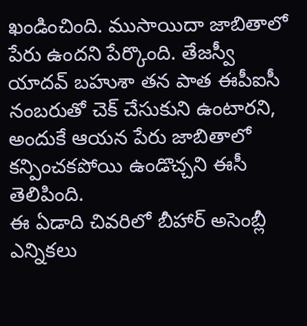ఖండించింది. ముసాయిదా జాబితాలో పేరు ఉందని పేర్కొంది. తేజస్వీ యాదవ్ బహుశా తన పాత ఈపీఐసీ నంబరుతో చెక్ చేసుకుని ఉంటారని, అందుకే ఆయన పేరు జాబితాలో కన్పించకపోయి ఉండొచ్చని ఈసీ తెలిపింది.
ఈ ఏడాది చివరిలో బీహార్ అసెంబ్లీ ఎన్నికలు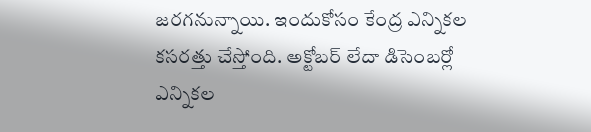జరగనున్నాయి. ఇందుకోసం కేంద్ర ఎన్నికల కసరత్తు చేస్తోంది. అక్టోబర్ లేదా డిసెంబర్లో ఎన్నికల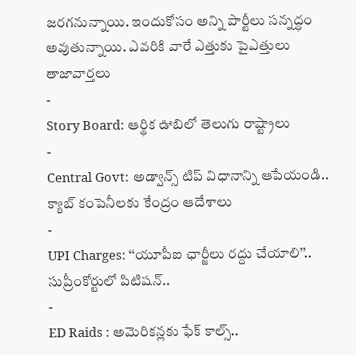జరగనున్నాయి. ఇందుకోసం అన్ని పార్టీలు సన్నద్ధం అవుతున్నాయి. ఎవరికి వారే ఎత్తుకు పైఎత్తులు
తాజావార్తలు
-
Story Board: ఆర్థిక ఊబిలో తెలుగు రాష్ట్రాలు
-
Central Govt: అడ్వాన్స్ టిప్ విధానాన్ని ఆపేయండి.. క్యాబ్ కంపెనీలకు కేంద్రం ఆదేశాలు
-
UPI Charges: ‘‘యూపీఐ ఛార్జీలు రద్దు చేయాలి’’.. సుప్రీంకోర్టులో పిటిషన్..
-
ED Raids : అమెరికన్లకు ఫేక్ కాల్స్..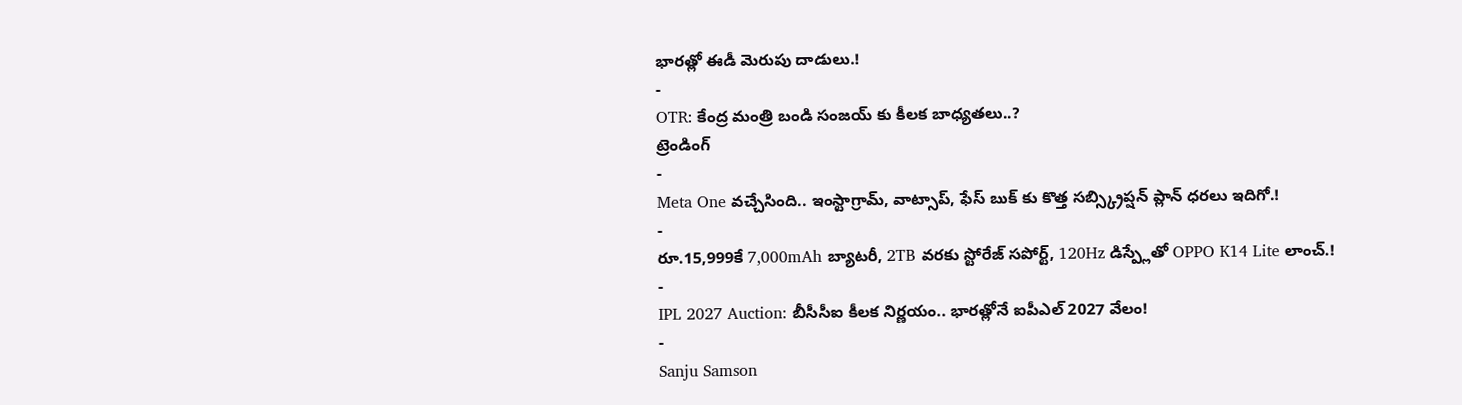భారత్లో ఈడీ మెరుపు దాడులు.!
-
OTR: కేంద్ర మంత్రి బండి సంజయ్ కు కీలక బాధ్యతలు..?
ట్రెండింగ్
-
Meta One వచ్చేసింది.. ఇంస్టాగ్రామ్, వాట్సాప్, ఫేస్ బుక్ కు కొత్త సబ్స్క్రిప్షన్ ప్లాన్ ధరలు ఇదిగో.!
-
రూ.15,999కే 7,000mAh బ్యాటరీ, 2TB వరకు స్టోరేజ్ సపోర్ట్, 120Hz డిస్ప్లేతో OPPO K14 Lite లాంచ్.!
-
IPL 2027 Auction: బీసీసీఐ కీలక నిర్ణయం.. భారత్లోనే ఐపీఎల్ 2027 వేలం!
-
Sanju Samson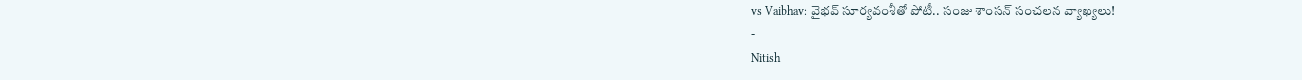vs Vaibhav: వైభవ్ సూర్యవంశీతో పోటీ.. సంజు శాంసన్ సంచలన వ్యాఖ్యలు!
-
Nitish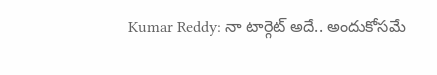Kumar Reddy: నా టార్గెట్ అదే.. అందుకోసమే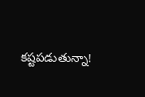కష్టపడుతున్నా!